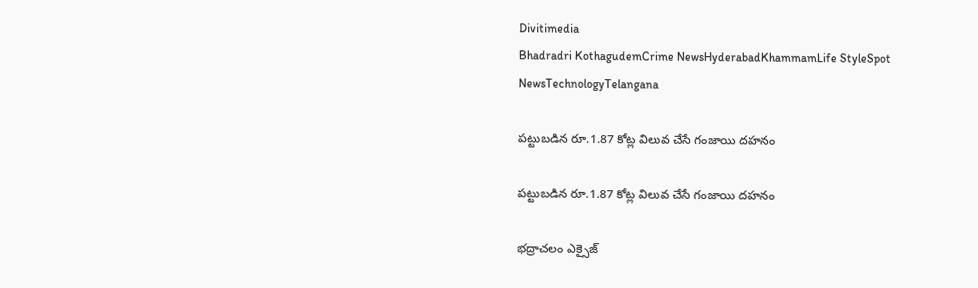Divitimedia
Bhadradri KothagudemCrime NewsHyderabadKhammamLife StyleSpot NewsTechnologyTelangana

పట్టుబడిన రూ.1.87 కోట్ల విలువ చేసే గంజాయి దహనం

పట్టుబడిన రూ.1.87 కోట్ల విలువ చేసే గంజాయి దహనం

భద్రాచలం ఎక్సైజ్‌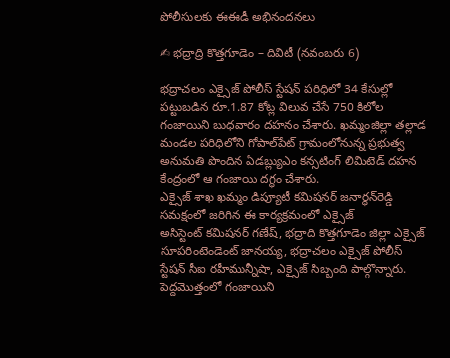పోలీసులకు ఈఈడీ అభినందనలు

✍ భద్రాద్రి కొత్తగూడెం – దివిటీ (నవంబరు 6)

భద్రాచలం ఎక్సైజ్‌ పోలీస్‌ స్టేషన్‌ పరిధిలో 34 కేసుల్లో పట్టుబడిన రూ.1.87 కోట్ల విలువ చేసే 750 కిలోల గంజాయిని బుధవారం దహనం చేశారు. ఖమ్మంజిల్లా తల్లాడ మండల పరిధిలోని గోపాల్‌పేట్‌ గ్రామంలోనున్న ప్రభుత్వ అనుమతి పొందిన ఏడబ్ల్యుఎం కన్సటింగ్‌ లిమిటెడ్‌ దహన కేంద్రంలో ఆ గంజాయి దగ్ధం చేశారు.
ఎక్సైజ్ శాఖ ఖమ్మం డిప్యూటీ కమిషనర్‌ జనార్థన్‌రెడ్డి సమక్షంలో జరిగిన ఈ కార్యక్రమంలో ఎక్సైజ్ అసిస్టెంట్ ‌కమిషనర్‌ గణేష్‌, భద్రాది కొత్తగూడెం జిల్లా ఎక్సైజ్‌ సూపరింటెండెంట్‌ జానయ్య, భద్రాచలం ఎక్సైజ్‌ పోలీస్‌ స్టేషన్‌ సీఐ రహీమున్నీషా, ఎక్సైజ్ సిబ్బంది పాల్గొన్నారు. పెద్దమొత్తంలో గంజాయిని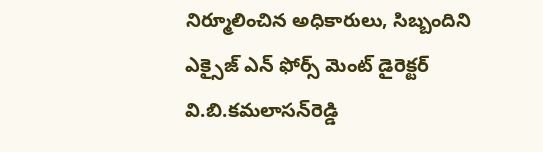నిర్మూలించిన అధికారులు, సిబ్బందిని ఎక్సైజ్‌ ఎన్‌ ఫోర్స్‌ మెంట్‌ డైరెక్టర్‌ వి.బి.కమలాసన్‌రెడ్డి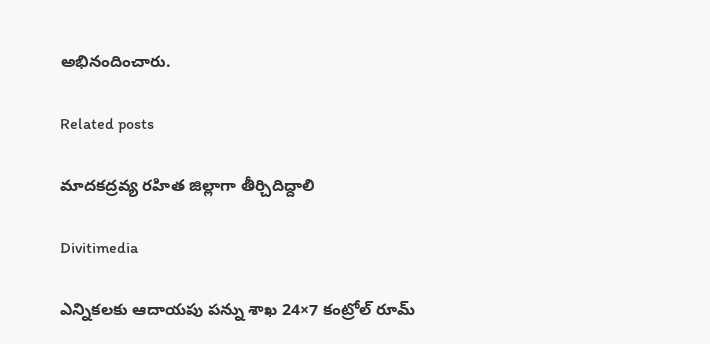అభినందించారు.

Related posts

మాదకద్రవ్య రహిత జిల్లాగా తీర్చిదిద్దాలి

Divitimedia

ఎన్నికలకు ఆదాయపు పన్ను శాఖ 24×7 కంట్రోల్ రూమ్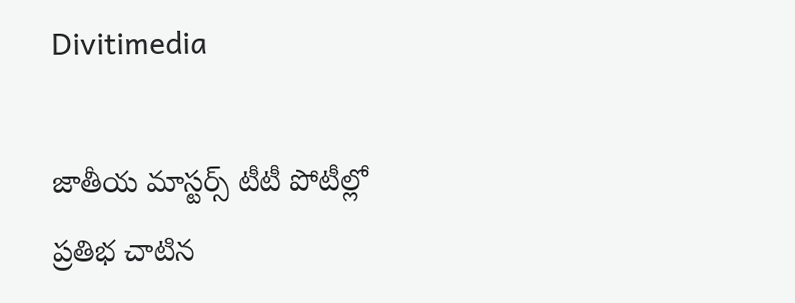Divitimedia

జాతీయ మాస్టర్స్ టీటీ పోటీల్లో ప్రతిభ చాటిన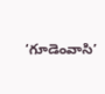‘గూడెంవాసి’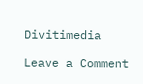Divitimedia

Leave a Comment